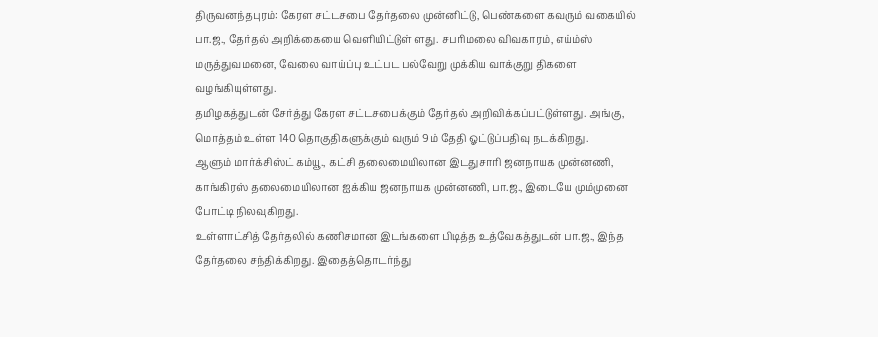திருவனந்தபுரம்: கேரள சட்டசபை தேர்தலை முன்னிட்டு, பெண்களை கவரும் வகையில் பா.ஜ., தேர்தல் அறிக்கையை வெளியிட்டுள் ளது. சபரிமலை விவகாரம், எய்ம்ஸ் மருத்துவமனை, வேலை வாய்ப்பு உட்பட பல்வேறு முக்கிய வாக்குறு திகளை வழங்கியுள்ளது.
தமிழகத்துடன் சேர்த்து கேரள சட்டசபைக்கும் தேர்தல் அறிவிக்கப்பட்டுள்ளது. அங்கு, மொத்தம் உள்ள 140 தொகுதிகளுக்கும் வரும் 9ம் தேதி ஓட்டுப்பதிவு நடக்கிறது.
ஆளும் மார்க்சிஸ்ட் கம்யூ., கட்சி தலைமையிலான இடதுசாரி ஜனநாயக முன்னணி, காங்கிரஸ் தலைமையிலான ஐக்கிய ஜனநாயக முன்னணி, பா.ஜ., இடையே மும்முனை போட்டி நிலவுகிறது.
உள்ளாட்சித் தேர்தலில் கணிசமான இடங்களை பிடித்த உத்வேகத்துடன் பா.ஜ., இந்த தேர்தலை சந்திக்கிறது. இதைத்தொடர்ந்து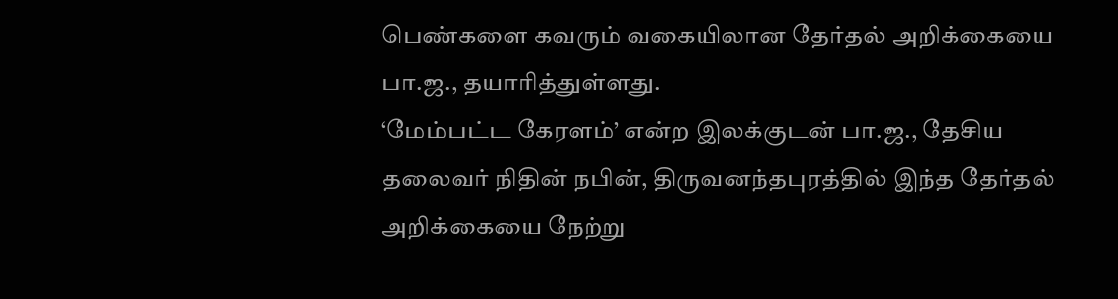பெண்களை கவரும் வகையிலான தேர்தல் அறிக்கையை பா.ஜ., தயாரித்துள்ளது.
‘மேம்பட்ட கேரளம்’ என்ற இலக்குடன் பா.ஜ., தேசிய தலைவர் நிதின் நபின், திருவனந்தபுரத்தில் இந்த தேர்தல் அறிக்கையை நேற்று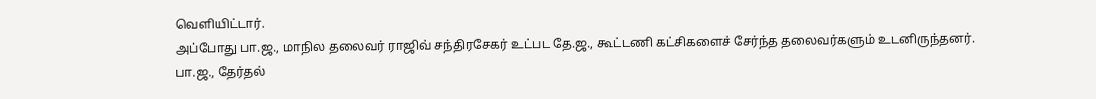வெளியிட்டார்.
அப்போது பா.ஜ., மாநில தலைவர் ராஜிவ் சந்திரசேகர் உட்பட தே.ஜ., கூட்டணி கட்சிகளைச் சேர்ந்த தலைவர்களும் உடனிருந்தனர்.
பா.ஜ., தேர்தல்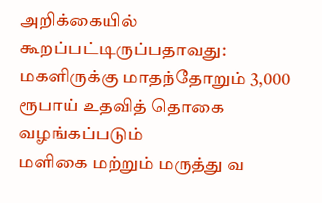அறிக்கையில் கூறப்பட்டிருப்பதாவது:
மகளிருக்கு மாதந்தோறும் 3,000 ரூபாய் உதவித் தொகை வழங்கப்படும்
மளிகை மற்றும் மருத்து வ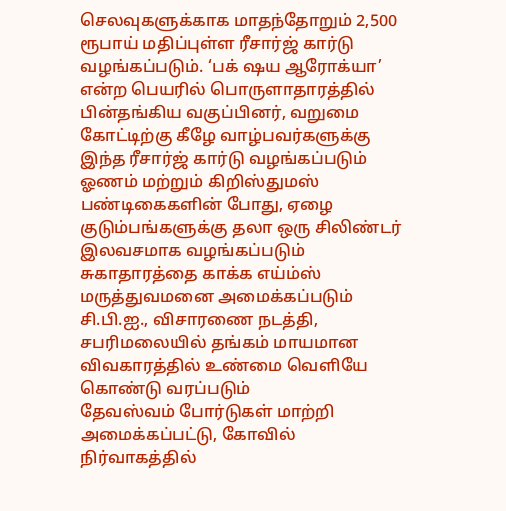செலவுகளுக்காக மாதந்தோறும் 2,500 ரூபாய் மதிப்புள்ள ரீசார்ஜ் கார்டு வழங்கப்படும். ‘பக் ஷய ஆரோக்யா’ என்ற பெயரில் பொருளாதாரத்தில் பின்தங்கிய வகுப்பினர், வறுமை கோட்டிற்கு கீழே வாழ்பவர்களுக்கு இந்த ரீசார்ஜ் கார்டு வழங்கப்படும்
ஓணம் மற்றும் கிறிஸ்துமஸ் பண்டிகைகளின் போது, ஏழை குடும்பங்களுக்கு தலா ஒரு சிலிண்டர் இலவசமாக வழங்கப்படும்
சுகாதாரத்தை காக்க எய்ம்ஸ் மருத்துவமனை அமைக்கப்படும்
சி.பி.ஐ., விசாரணை நடத்தி, சபரிமலையில் தங்கம் மாயமான விவகாரத்தில் உண்மை வெளியே கொண்டு வரப்படும்
தேவஸ்வம் போர்டுகள் மாற்றி அமைக்கப்பட்டு, கோவில் நிர்வாகத்தில்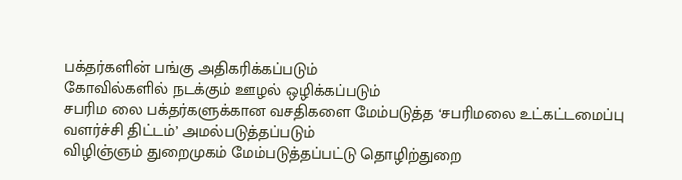பக்தர்களின் பங்கு அதிகரிக்கப்படும்
கோவில்களில் நடக்கும் ஊழல் ஒழிக்கப்படும்
சபரிம லை பக்தர்களுக்கான வசதிகளை மேம்படுத்த ‘சபரிமலை உட்கட்டமைப்பு வளர்ச்சி திட்டம்’ அமல்படுத்தப்படும்
விழிஞ்ஞம் துறைமுகம் மேம்படுத்தப்பட்டு தொழிற்துறை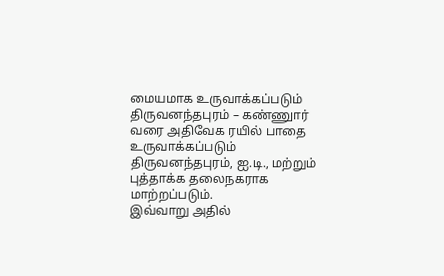மையமாக உருவாக்கப்படும்
திருவனந்தபுரம் – கண்ணுார் வரை அதிவேக ரயில் பாதை உருவாக்கப்படும்
திருவனந்தபுரம், ஐ.டி., மற்றும் புத்தாக்க தலைநகராக மாற்றப்படும்.
இவ்வாறு அதில்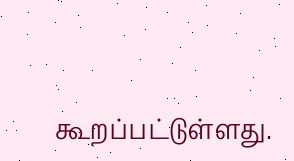கூறப்பட்டுள்ளது.